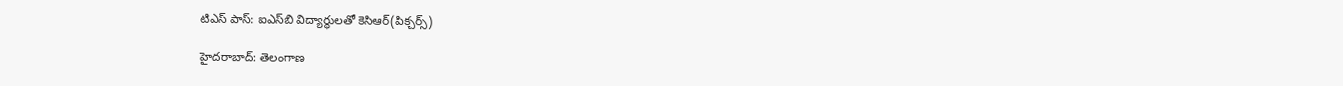టిఎస్ పాస్: ఐఎస్‌బి విద్యార్థులతో కెసిఆర్(పిక్చర్స్)

హైదరాబాద్: తెలంగాణ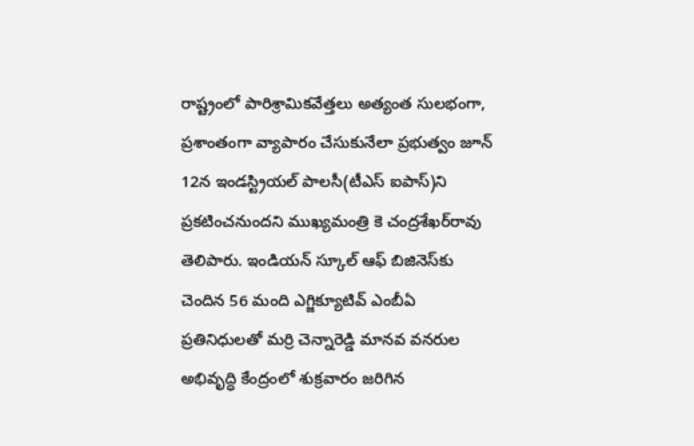రాష్ట్రంలో పారిశ్రామికవేత్తలు అత్యంత సులభంగా, ప్రశాంతంగా వ్యాపారం చేసుకునేలా ప్రభుత్వం జూన్ 12న ఇండస్ట్రియల్ పాలసీ(టీఎస్ ఐపాస్)ని ప్రకటించనుందని ముఖ్యమంత్రి కె చంద్రశేఖర్‌రావు తెలిపారు. ఇండియన్ స్కూల్ ఆఫ్ బిజినెస్‌కు చెందిన 56 మంది ఎగ్జిక్యూటివ్ ఎంబీఏ ప్రతినిధులతో మర్రి చెన్నారెడ్డి మానవ వనరుల అభివృద్ధి కేంద్రంలో శుక్రవారం జరిగిన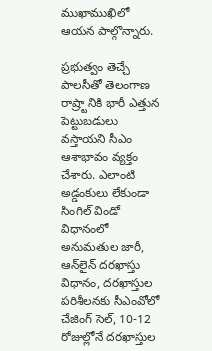ముఖాముఖిలో ఆయన పాల్గొన్నారు.

ప్రభుత్వం తెచ్చే పాలసీతో తెలంగాణ రాష్ర్టానికి భారీ ఎత్తున పెట్టుబడులు వస్తాయని సీఎం ఆశాభావం వ్యక్తం చేశారు. ఎలాంటి అడ్డంకులు లేకుండా సింగిల్ విండో విధానంలో అనుమతుల జారీ, ఆన్‌లైన్ దరఖాస్తు విధానం, దరఖాస్తుల పరిశీలనకు సీఎంవోలో చేజింగ్ సెల్, 10-12 రోజుల్లోనే దరఖాస్తుల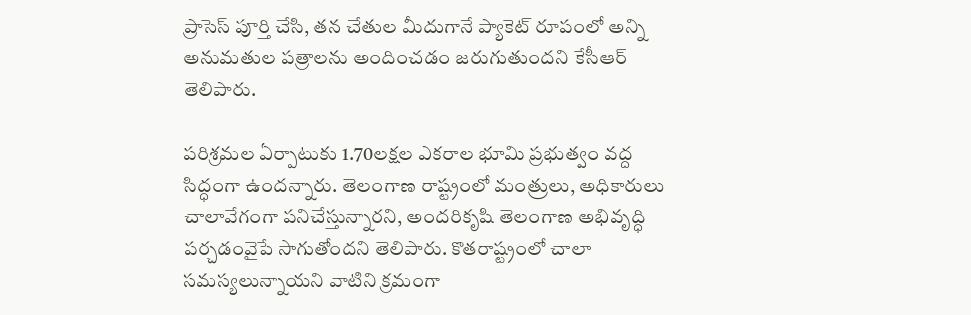ప్రాసెస్ పూర్తి చేసి, తన చేతుల మీదుగానే ప్యాకెట్ రూపంలో అన్ని అనుమతుల పత్రాలను అందించడం జరుగుతుందని కేసీఆర్ తెలిపారు.

పరిశ్రమల ఏర్పాటుకు 1.70లక్షల ఎకరాల భూమి ప్రభుత్వం వద్ద సిద్ధంగా ఉందన్నారు. తెలంగాణ రాష్ట్రంలో మంత్రులు, అధికారులు చాలావేగంగా పనిచేస్తున్నారని, అందరికృషి తెలంగాణ అభివృద్ధి పర్చడంవైపే సాగుతోందని తెలిపారు. కొతరాష్ట్రంలో చాలా సమస్యలున్నాయని వాటిని క్రమంగా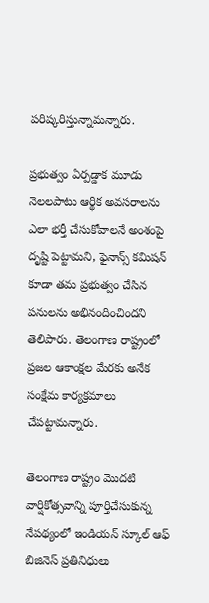పరిష్కరిస్తున్నామన్నారు.

ప్రభుత్వం ఏర్పడ్డాక మూడు నెలలపాటు ఆర్థిక అవసరాలను ఎలా భర్తీ చేసుకోవాలనే అంశంపై దృష్టి పెట్టామని, ఫైనాన్స్ కమిషన్ కూడా తమ ప్రభుత్వం చేసిన పనులను అభినందించిందని తెలిపారు. తెలంగాణ రాష్ట్రంలో ప్రజల ఆకాంక్షల మేరకు అనేక సంక్షేమ కార్యక్రమాలు చేపట్టామన్నారు.

తెలంగాణ రాష్ట్రం మొదటి వార్షికోత్సవాన్ని పూర్తిచేసుకున్న నేపథ్యంలో ఇండియన్ స్కూల్ ఆఫ్ బిజినెస్ ప్రతినిధులు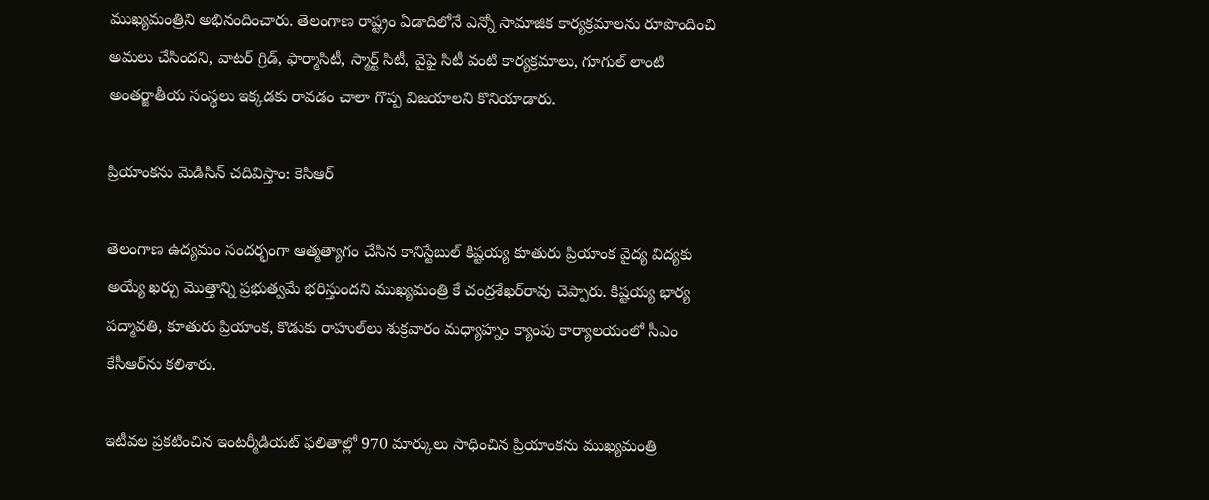ముఖ్యమంత్రిని అభినందించారు. తెలంగాణ రాష్ట్రం ఏడాదిలోనే ఎన్నో సామాజిక కార్యక్రమాలను రూపొందించి అమలు చేసిందని, వాటర్ గ్రిడ్, ఫార్మాసిటీ, స్మార్ట్ సిటీ, వైఫై సిటీ వంటి కార్యక్రమాలు, గూగుల్ లాంటి అంతర్జాతీయ సంస్థలు ఇక్కడకు రావడం చాలా గొప్ప విజయాలని కొనియాడారు.

ప్రియాంకను మెడిసిన్ చదివిస్తాం: కెసిఆర్

తెలంగాణ ఉద్యమం సందర్భంగా ఆత్మత్యాగం చేసిన కానిస్టేబుల్ కిష్టయ్య కూతురు ప్రియాంక వైద్య విద్యకు అయ్యే ఖర్చు మొత్తాన్ని ప్రభుత్వమే భరిస్తుందని ముఖ్యమంత్రి కే చంద్రశేఖర్‌రావు చెప్పారు. కిష్టయ్య భార్య పద్మావతి, కూతురు ప్రియాంక, కొడుకు రాహుల్‌లు శుక్రవారం మధ్యాహ్నం క్యాంపు కార్యాలయంలో సీఎం కేసీఆర్‌ను కలిశారు.

ఇటీవల ప్రకటించిన ఇంటర్మీడియట్ ఫలితాల్లో 970 మార్కులు సాధించిన ప్రియాంకను ముఖ్యమంత్రి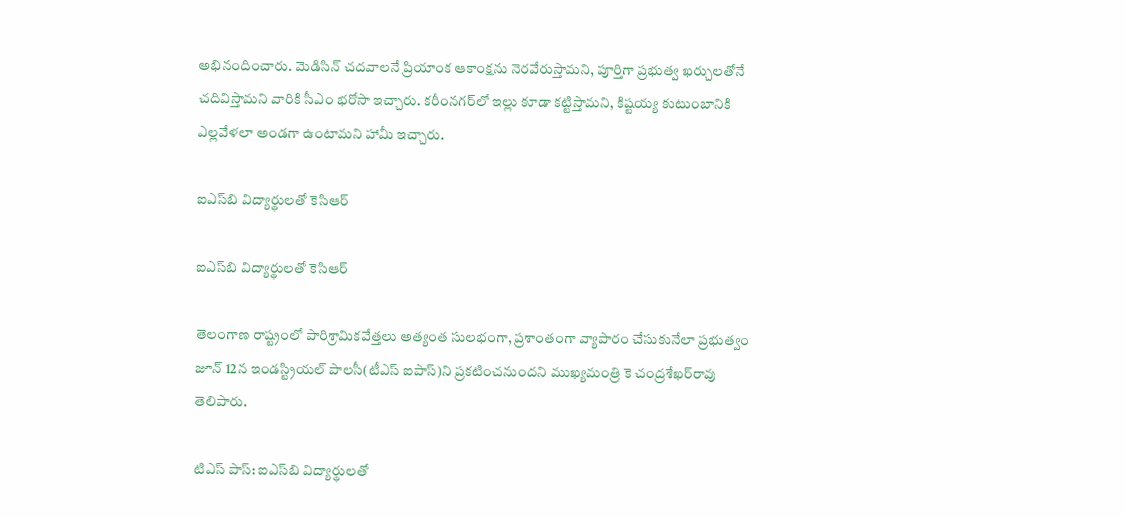అభినందించారు. మెడిసిన్ చదవాలనే ప్రియాంక ఆకాంక్షను నెరవేరుస్తామని, పూర్తిగా ప్రభుత్వ ఖర్చులతోనే చదివిస్తామని వారికి సీఎం భరోసా ఇచ్చారు. కరీంనగర్‌లో ఇల్లు కూడా కట్టిస్తామని, కిష్టయ్య కుటుంబానికి ఎల్లవేళలా అండగా ఉంటామని హామీ ఇచ్చారు.

ఐఎస్‌బి విద్యార్థులతో కెసిఆర్

ఐఎస్‌బి విద్యార్థులతో కెసిఆర్

తెలంగాణ రాష్ట్రంలో పారిశ్రామికవేత్తలు అత్యంత సులభంగా, ప్రశాంతంగా వ్యాపారం చేసుకునేలా ప్రభుత్వం జూన్ 12న ఇండస్ట్రియల్ పాలసీ(టీఎస్ ఐపాస్)ని ప్రకటించనుందని ముఖ్యమంత్రి కె చంద్రశేఖర్‌రావు తెలిపారు.

టిఎస్ పాస్: ఐఎస్‌బి విద్యార్థులతో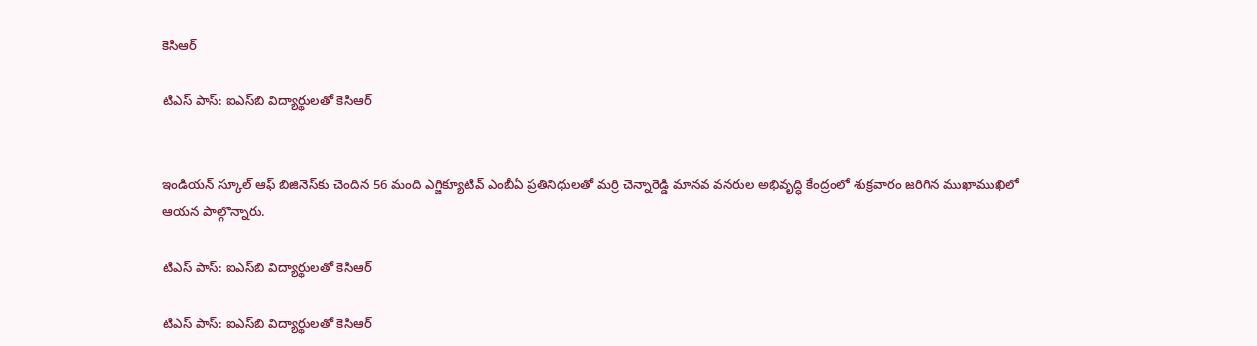కెసిఆర్

టిఎస్ పాస్: ఐఎస్‌బి విద్యార్థులతో కెసిఆర్


ఇండియన్ స్కూల్ ఆఫ్ బిజినెస్‌కు చెందిన 56 మంది ఎగ్జిక్యూటివ్ ఎంబీఏ ప్రతినిధులతో మర్రి చెన్నారెడ్డి మానవ వనరుల అభివృద్ధి కేంద్రంలో శుక్రవారం జరిగిన ముఖాముఖిలో ఆయన పాల్గొన్నారు.

టిఎస్ పాస్: ఐఎస్‌బి విద్యార్థులతో కెసిఆర్

టిఎస్ పాస్: ఐఎస్‌బి విద్యార్థులతో కెసిఆర్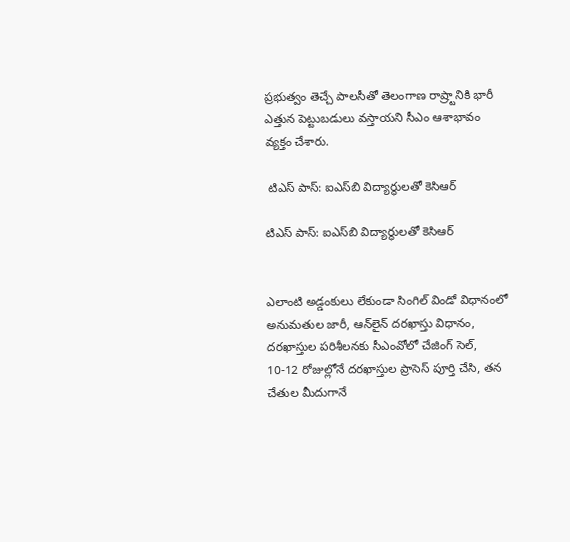ప్రభుత్వం తెచ్చే పాలసీతో తెలంగాణ రాష్ర్టానికి భారీ ఎత్తున పెట్టుబడులు వస్తాయని సీఎం ఆశాభావం వ్యక్తం చేశారు.

 టిఎస్ పాస్: ఐఎస్‌బి విద్యార్థులతో కెసిఆర్

టిఎస్ పాస్: ఐఎస్‌బి విద్యార్థులతో కెసిఆర్


ఎలాంటి అడ్డంకులు లేకుండా సింగిల్ విండో విధానంలో అనుమతుల జారీ, ఆన్‌లైన్ దరఖాస్తు విధానం, దరఖాస్తుల పరిశీలనకు సీఎంవోలో చేజింగ్ సెల్, 10-12 రోజుల్లోనే దరఖాస్తుల ప్రాసెస్ పూర్తి చేసి, తన చేతుల మీదుగానే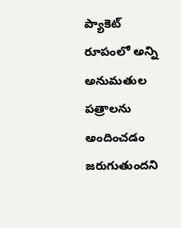ప్యాకెట్ రూపంలో అన్ని అనుమతుల పత్రాలను అందించడం జరుగుతుందని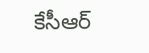కేసీఆర్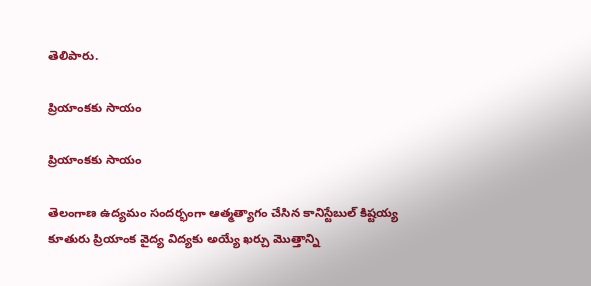తెలిపారు.

ప్రియాంకకు సాయం

ప్రియాంకకు సాయం

తెలంగాణ ఉద్యమం సందర్భంగా ఆత్మత్యాగం చేసిన కానిస్టేబుల్ కిష్టయ్య కూతురు ప్రియాంక వైద్య విద్యకు అయ్యే ఖర్చు మొత్తాన్ని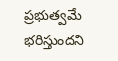ప్రభుత్వమే భరిస్తుందని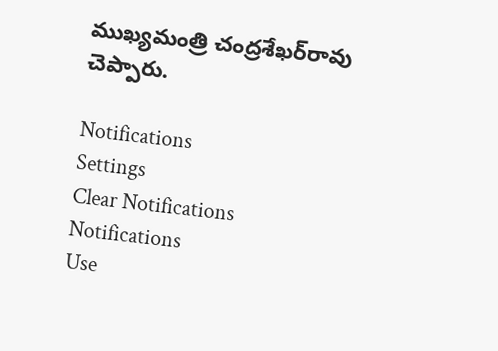ముఖ్యమంత్రి చంద్రశేఖర్‌రావు చెప్పారు.

Notifications
Settings
Clear Notifications
Notifications
Use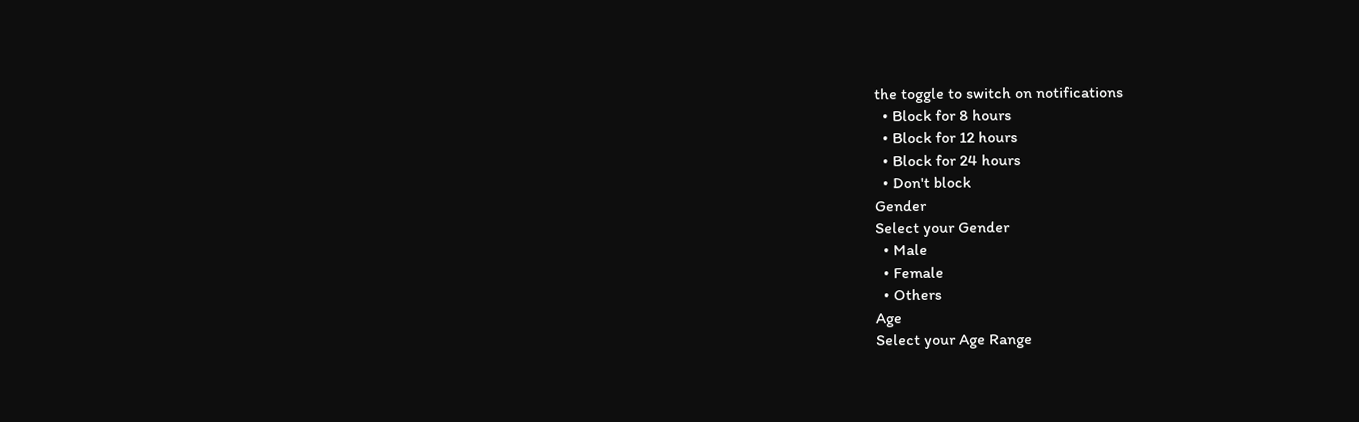the toggle to switch on notifications
  • Block for 8 hours
  • Block for 12 hours
  • Block for 24 hours
  • Don't block
Gender
Select your Gender
  • Male
  • Female
  • Others
Age
Select your Age Range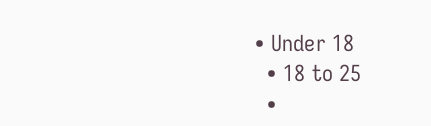• Under 18
  • 18 to 25
  •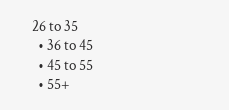26 to 35
  • 36 to 45
  • 45 to 55
  • 55+